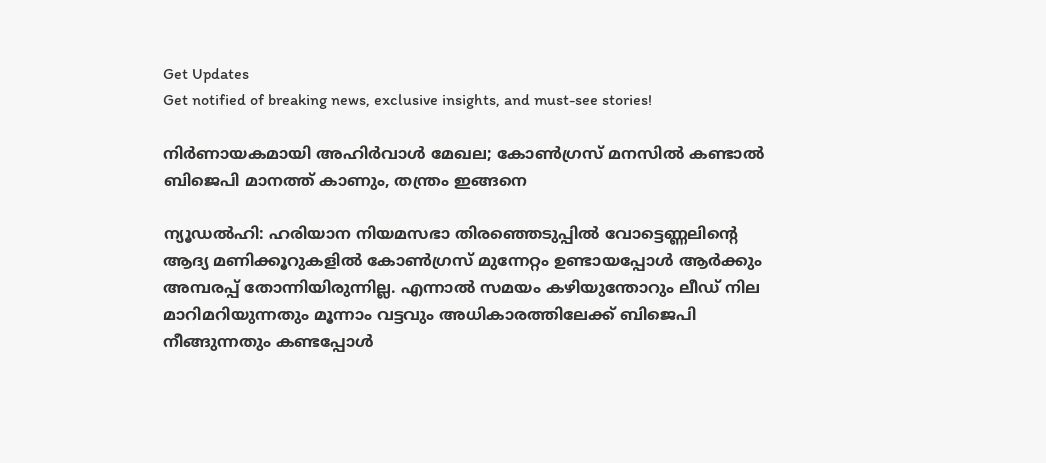Get Updates
Get notified of breaking news, exclusive insights, and must-see stories!

നിർണായകമായി അഹിർവാൾ മേഖല; കോൺഗ്രസ് മനസിൽ കണ്ടാൽ ബിജെപി മാനത്ത് കാണും, തന്ത്രം ഇങ്ങനെ

ന്യൂഡൽഹി: ഹരിയാന നിയമസഭാ തിരഞ്ഞെടുപ്പിൽ വോട്ടെണ്ണലിന്റെ ആദ്യ മണിക്കൂറുകളിൽ കോൺഗ്രസ് മുന്നേറ്റം ഉണ്ടായപ്പോൾ ആർക്കും അമ്പരപ്പ് തോന്നിയിരുന്നില്ല. എന്നാൽ സമയം കഴിയുന്തോറും ലീഡ് നില മാറിമറിയുന്നതും മൂന്നാം വട്ടവും അധികാരത്തിലേക്ക് ബിജെപി നീങ്ങുന്നതും കണ്ടപ്പോൾ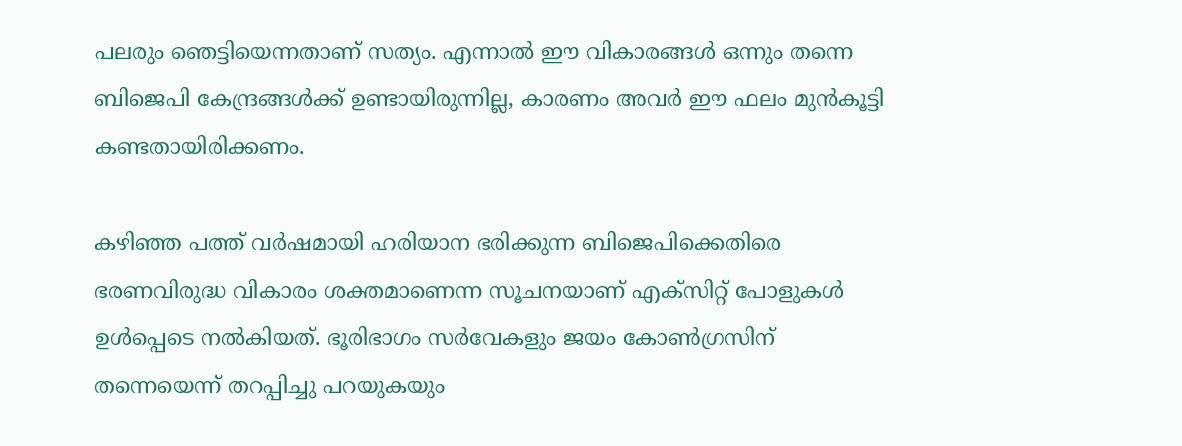പലരും ഞെട്ടിയെന്നതാണ് സത്യം. എന്നാൽ ഈ വികാരങ്ങൾ ഒന്നും തന്നെ ബിജെപി കേന്ദ്രങ്ങൾക്ക് ഉണ്ടായിരുന്നില്ല, കാരണം അവർ ഈ ഫലം മുൻകൂട്ടി കണ്ടതായിരിക്കണം.

കഴിഞ്ഞ പത്ത് വർഷമായി ഹരിയാന ഭരിക്കുന്ന ബിജെപിക്കെതിരെ ഭരണവിരുദ്ധ വികാരം ശക്തമാണെന്ന സൂചനയാണ് എക്‌സിറ്റ് പോളുകൾ ഉൾപ്പെടെ നൽകിയത്. ഭൂരിഭാഗം സർവേകളും ജയം കോൺഗ്രസിന് തന്നെയെന്ന് തറപ്പിച്ചു പറയുകയും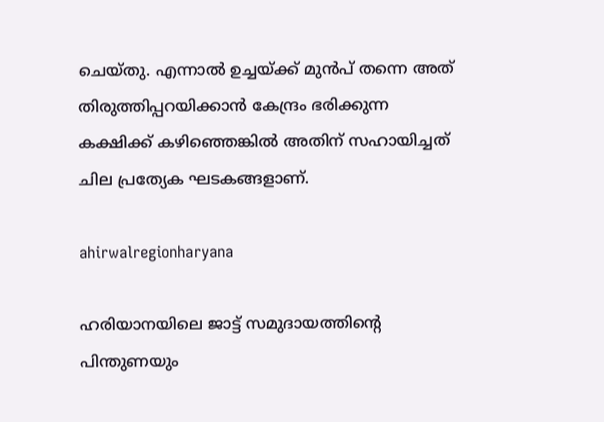ചെയ്‌തു. എന്നാൽ ഉച്ചയ്ക്ക് മുൻപ് തന്നെ അത് തിരുത്തിപ്പറയിക്കാൻ കേന്ദ്രം ഭരിക്കുന്ന കക്ഷിക്ക് കഴിഞ്ഞെങ്കിൽ അതിന് സഹായിച്ചത് ചില പ്രത്യേക ഘടകങ്ങളാണ്.

ahirwalregionharyana

ഹരിയാനയിലെ ജാട്ട് സമുദായത്തിന്റെ പിന്തുണയും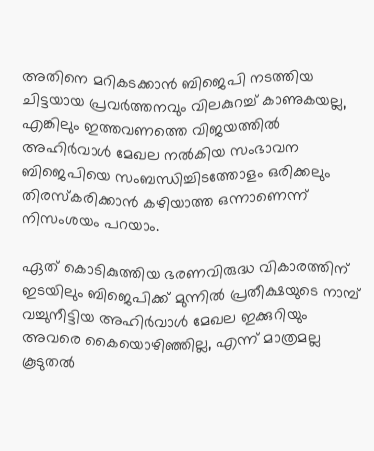അതിനെ മറികടക്കാൻ ബിജെപി നടത്തിയ ചിട്ടയായ പ്രവർത്തനവും വിലകുറച്ച് കാണുകയല്ല, എങ്കിലും ഇത്തവണത്തെ വിജയത്തിൽ അഹിർവാൾ മേഖല നൽകിയ സംഭാവന ബിജെപിയെ സംബന്ധിച്ചിടത്തോളം ഒരിക്കലും തിരസ്‌കരിക്കാൻ കഴിയാത്ത ഒന്നാണെന്ന് നിസംശയം പറയാം.

ഏത് കൊടികുത്തിയ ഭരണവിരുദ്ധ വികാരത്തിന് ഇടയിലും ബിജെപിക്ക് മുന്നിൽ പ്രതീക്ഷയുടെ നാമ്പ് വച്ചുനീട്ടിയ അഹിർവാൾ മേഖല ഇക്കുറിയും അവരെ കൈയൊഴിഞ്ഞില്ല, എന്ന് മാത്രമല്ല കൂടുതൽ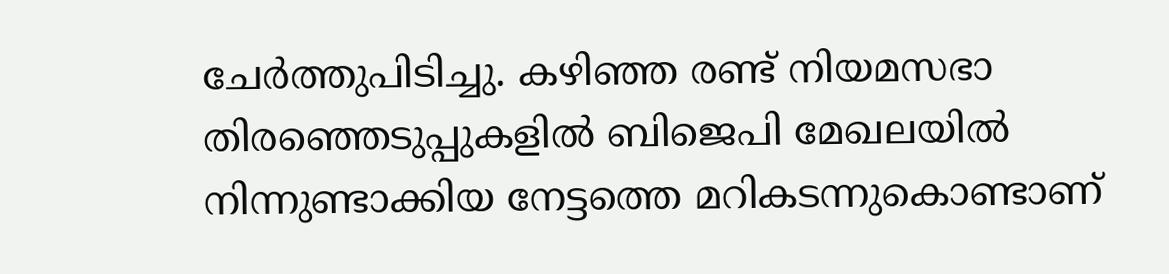ചേർത്തുപിടിച്ചു. കഴിഞ്ഞ രണ്ട് നിയമസഭാ തിരഞ്ഞെടുപ്പുകളിൽ ബിജെപി മേഖലയിൽ നിന്നുണ്ടാക്കിയ നേട്ടത്തെ മറികടന്നുകൊണ്ടാണ്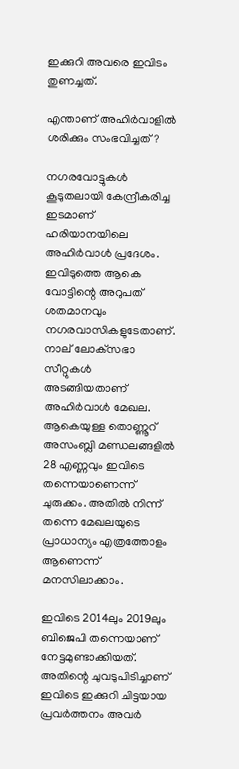ഇക്കുറി അവരെ ഇവിടം തുണച്ചത്.

എന്താണ് അഹിർവാളിൽ ശരിക്കും സംഭവിച്ചത്?

നഗരവോട്ടുകൾ കൂടുതലായി കേന്ദ്രീകരിച്ച ഇടമാണ് ഹരിയാനയിലെ അഹിർവാൾ പ്രദേശം. ഇവിടുത്തെ ആകെ വോട്ടിന്റെ അറുപത് ശതമാനവും നഗരവാസികളുടേതാണ്. നാല് ലോക്‌സഭാ സീറ്റുകൾ അടങ്ങിയതാണ് അഹിർവാൾ മേഖല. ആകെയുള്ള തൊണ്ണൂറ് അസംബ്ലി മണ്ഡലങ്ങളിൽ 28 എണ്ണവും ഇവിടെ തന്നെയാണെന്ന് ചുരുക്കം. അതിൽ നിന്ന് തന്നെ മേഖലയുടെ പ്രാധാന്യം എത്രത്തോളം ആണെന്ന് മനസിലാക്കാം.

ഇവിടെ 2014ലും 2019ലും ബിജെപി തന്നെയാണ് നേട്ടമുണ്ടാക്കിയത്. അതിന്റെ ചുവടുപിടിച്ചാണ് ഇവിടെ ഇക്കുറി ചിട്ടയായ പ്രവർത്തനം അവർ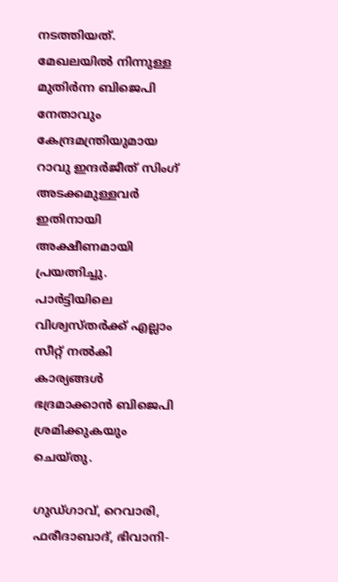നടത്തിയത്. മേഖലയിൽ നിന്നുള്ള മുതിർന്ന ബിജെപി നേതാവും കേന്ദ്രമന്ത്രിയുമായ റാവു ഇന്ദർജീത് സിംഗ് അടക്കമുള്ളവർ ഇതിനായി അക്ഷീണമായി പ്രയത്നിച്ചു. പാർട്ടിയിലെ വിശ്വസ്‌തർക്ക് എല്ലാം സീറ്റ് നൽകി കാര്യങ്ങൾ ഭദ്രമാക്കാൻ ബിജെപി ശ്രമിക്കുകയും ചെയ്‌തു.

ഗുഡ്ഗാവ്, റെവാരി, ഫരീദാബാദ്, ഭിവാനി-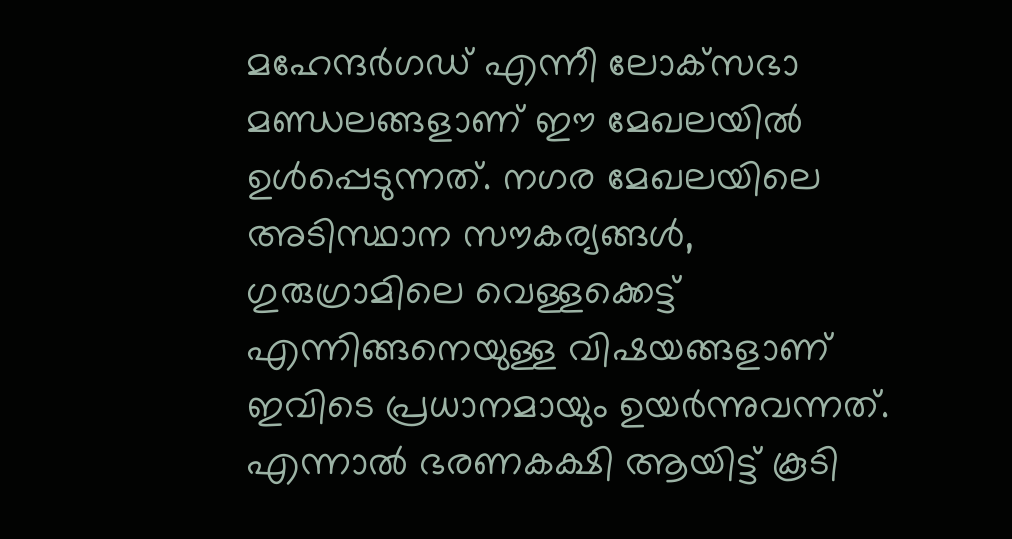മഹേന്ദർഗഡ് എന്നീ ലോക്‌സഭാ മണ്ഡലങ്ങളാണ് ഈ മേഖലയിൽ ഉൾപ്പെടുന്നത്. നഗര മേഖലയിലെ അടിസ്ഥാന സൗകര്യങ്ങൾ, ഗുരുഗ്രാമിലെ വെള്ളക്കെട്ട് എന്നിങ്ങനെയുള്ള വിഷയങ്ങളാണ് ഇവിടെ പ്രധാനമായും ഉയർന്നുവന്നത്. എന്നാൽ ഭരണകക്ഷി ആയിട്ട് കൂടി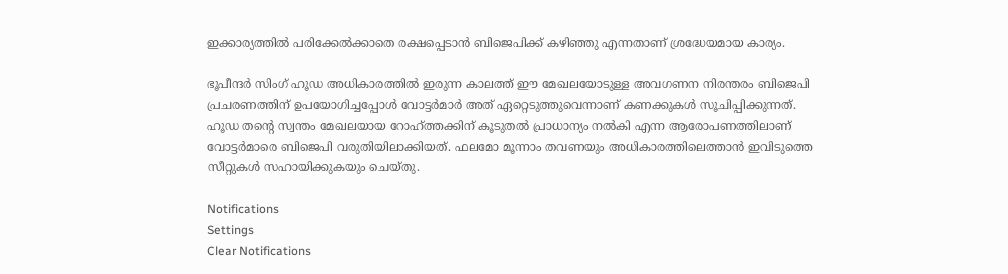ഇക്കാര്യത്തിൽ പരിക്കേൽക്കാതെ രക്ഷപ്പെടാൻ ബിജെപിക്ക് കഴിഞ്ഞു എന്നതാണ് ശ്രദ്ധേയമായ കാര്യം.

ഭൂപീന്ദർ സിംഗ് ഹൂഡ അധികാരത്തിൽ ഇരുന്ന കാലത്ത് ഈ മേഖലയോടുള്ള അവഗണന നിരന്തരം ബിജെപി പ്രചരണത്തിന് ഉപയോഗിച്ചപ്പോൾ വോട്ടർമാർ അത് ഏറ്റെടുത്തുവെന്നാണ് കണക്കുകൾ സൂചിപ്പിക്കുന്നത്. ഹൂഡ തന്റെ സ്വന്തം മേഖലയായ റോഹ്ത്തക്കിന് കൂടുതൽ പ്രാധാന്യം നൽകി എന്ന ആരോപണത്തിലാണ് വോട്ടർമാരെ ബിജെപി വരുതിയിലാക്കിയത്. ഫലമോ മൂന്നാം തവണയും അധികാരത്തിലെത്താൻ ഇവിടുത്തെ സീറ്റുകൾ സഹായിക്കുകയും ചെയ്‌തു.

Notifications
Settings
Clear Notifications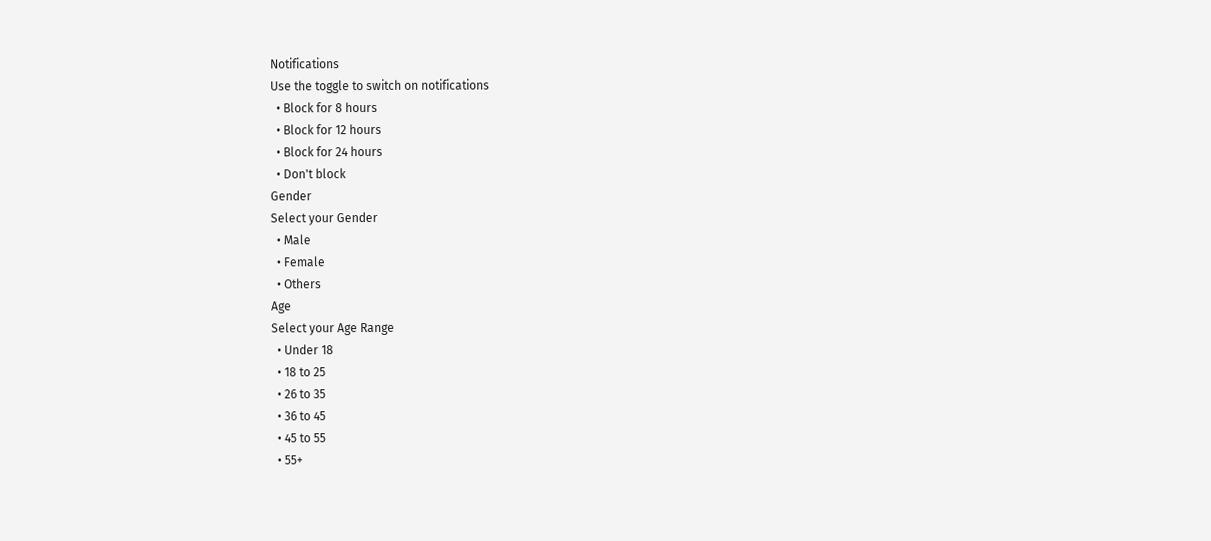Notifications
Use the toggle to switch on notifications
  • Block for 8 hours
  • Block for 12 hours
  • Block for 24 hours
  • Don't block
Gender
Select your Gender
  • Male
  • Female
  • Others
Age
Select your Age Range
  • Under 18
  • 18 to 25
  • 26 to 35
  • 36 to 45
  • 45 to 55
  • 55+